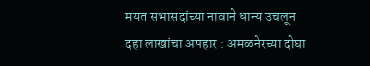मयत सभासदांच्या नावाने धान्य उचलून दहा लाखांचा अपहार : अमळनेरच्या दोघा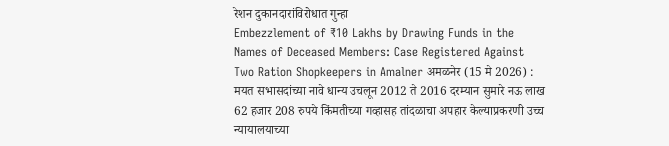रेशन दुकानदारांविरोधात गुन्हा
Embezzlement of ₹10 Lakhs by Drawing Funds in the Names of Deceased Members: Case Registered Against Two Ration Shopkeepers in Amalner अमळनेर (15 मे 2026) : मयत सभासदांच्या नावे धान्य उचलून 2012 ते 2016 दरम्यान सुमारे नऊ लाख 62 हजार 208 रुपये किंमतीच्या गव्हासह तांदळाचा अपहार केल्याप्रकरणी उच्च न्यायालयाच्या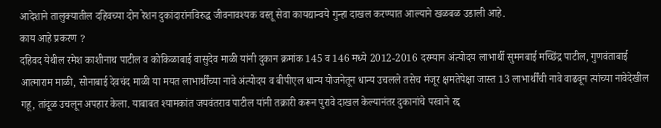आदेशाने तालुक्यातील दहिवच्या दोन रेशन दुकांदारांनविरुद्ध जीवनावश्यक वस्तू सेवा कायद्यान्वये गुन्हा दाखल करण्यात आल्याने खळबळ उडाली आहे.
काय आहे प्रकरण ?
दहिवद येथील रमेश काशीनाथ पाटील व कोकिळाबाई वासुदेव माळी यांनी दुकान क्रमांक 145 व 146 मध्ये 2012-2016 दरम्यान अंत्योदय लाभार्थी सुमनबाई मच्छिंद्र पाटील, गुणवंताबाई आत्माराम माळी, सोनाबाई देवचंद माळी या मयत लाभार्थींच्या नावे अंत्योदय व बीपीएल धान्य योजनेतून धान्य उचलले तसेच मंजूर क्षमतेपेक्षा जास्त 13 लाभार्थींची नावे वाढवून त्यांच्या नावेदेखील गहू, तांदूळ उचलून अपहार केला. याबाबत श्यामकांत जयवंतराव पाटील यांनी तक्रारी करून पुरावे दाखल केल्यानंतर दुकानांचे परवाने रद्द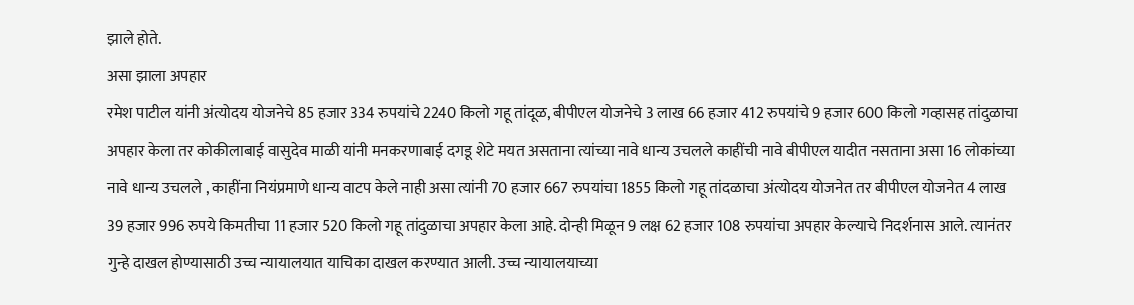झाले होते.
असा झाला अपहार
रमेश पाटील यांनी अंत्योदय योजनेचे 85 हजार 334 रुपयांचे 2240 किलो गहू तांदूळ, बीपीएल योजनेचे 3 लाख 66 हजार 412 रुपयांचे 9 हजार 600 किलो गव्हासह तांदुळाचा अपहार केला तर कोकीलाबाई वासुदेव माळी यांनी मनकरणाबाई दगडू शेटे मयत असताना त्यांच्या नावे धान्य उचलले काहींची नावे बीपीएल यादीत नसताना असा 16 लोकांच्या नावे धान्य उचलले , काहींना नियंप्रमाणे धान्य वाटप केले नाही असा त्यांनी 70 हजार 667 रुपयांचा 1855 किलो गहू तांदळाचा अंत्योदय योजनेत तर बीपीएल योजनेत 4 लाख 39 हजार 996 रुपये किमतीचा 11 हजार 520 किलो गहू तांदुळाचा अपहार केला आहे. दोन्ही मिळून 9 लक्ष 62 हजार 108 रुपयांचा अपहार केल्याचे निदर्शनास आले. त्यानंतर गुन्हे दाखल होण्यासाठी उच्च न्यायालयात याचिका दाखल करण्यात आली. उच्च न्यायालयाच्या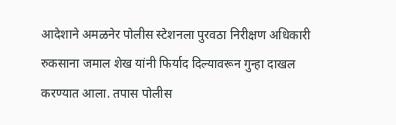आदेशाने अमळनेर पोलीस स्टेशनला पुरवठा निरीक्षण अधिकारी रुकसाना जमाल शेख यांनी फिर्याद दिल्यावरून गुन्हा दाखल करण्यात आला. तपास पोलीस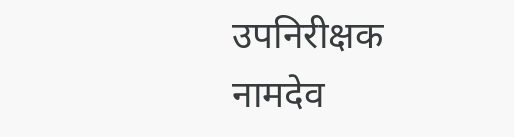उपनिरीक्षक नामदेव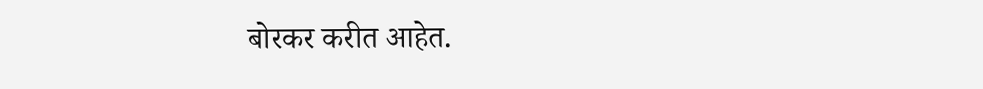बोरकर करीत आहेत.